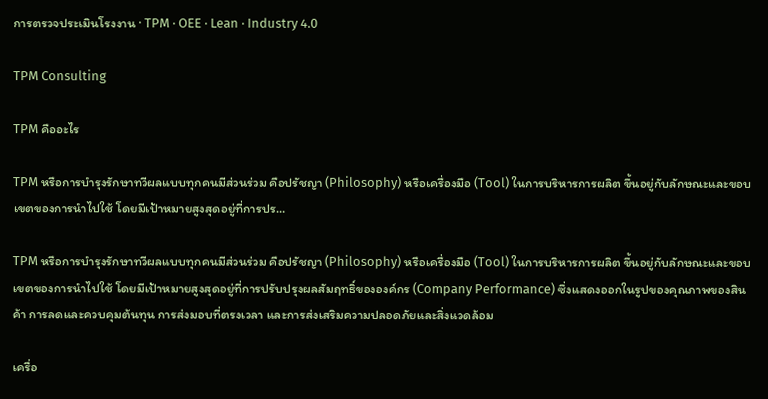การตรวจประเมินโรงงาน · TPM · OEE · Lean · Industry 4.0

TPM Consulting

TPM คืออะไร

TPM หรือการบำรุงรักษาทวีผลแบบทุกคนมีส่วนร่วม คือปรัชญา (Philosophy) หรือเครื่องมือ (Tool) ในการบริหารการผลิต ขึ้นอยู่กับลักษณะและขอบเขตของการนำไปใช้ โดยมีเป้าหมายสูงสุดอยู่ที่การปร…

TPM หรือการบำรุงรักษาทวีผลแบบทุกคนมีส่วนร่วม คือปรัชญา (Philosophy) หรือเครื่องมือ (Tool) ในการบริหารการผลิต ขึ้นอยู่กับลักษณะและขอบเขตของการนำไปใช้ โดยมีเป้าหมายสูงสุดอยู่ที่การปรับปรุงผลสัมฤทธิ์ขององค์กร (Company Performance) ซึ่งแสดงออกในรูปของคุณภาพของสินค้า การลดและควบคุมต้นทุน การส่งมอบที่ตรงเวลา และการส่งเสริมความปลอดภัยและสิ่งแวดล้อม

เครื่อ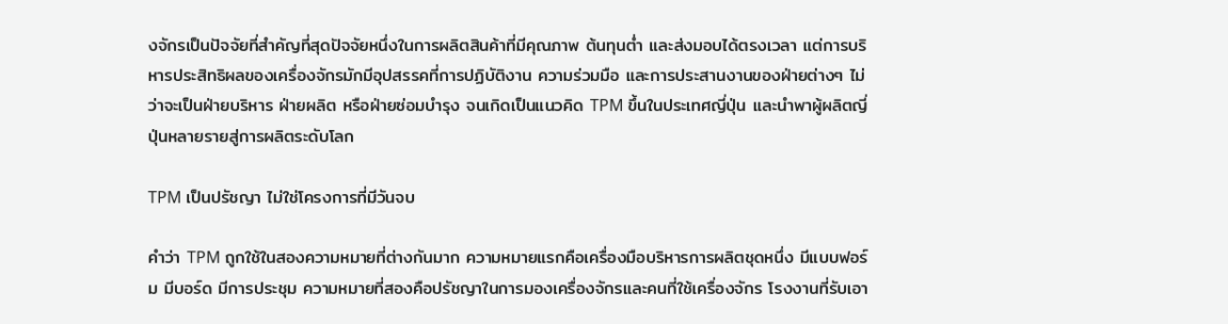งจักรเป็นปัจจัยที่สำคัญที่สุดปัจจัยหนึ่งในการผลิตสินค้าที่มีคุณภาพ ต้นทุนต่ำ และส่งมอบได้ตรงเวลา แต่การบริหารประสิทธิผลของเครื่องจักรมักมีอุปสรรคที่การปฏิบัติงาน ความร่วมมือ และการประสานงานของฝ่ายต่างๆ ไม่ว่าจะเป็นฝ่ายบริหาร ฝ่ายผลิต หรือฝ่ายซ่อมบำรุง จนเกิดเป็นแนวคิด TPM ขึ้นในประเทศญี่ปุ่น และนำพาผู้ผลิตญี่ปุ่นหลายรายสู่การผลิตระดับโลก

TPM เป็นปรัชญา ไม่ใช่โครงการที่มีวันจบ

คำว่า TPM ถูกใช้ในสองความหมายที่ต่างกันมาก ความหมายแรกคือเครื่องมือบริหารการผลิตชุดหนึ่ง มีแบบฟอร์ม มีบอร์ด มีการประชุม ความหมายที่สองคือปรัชญาในการมองเครื่องจักรและคนที่ใช้เครื่องจักร โรงงานที่รับเอา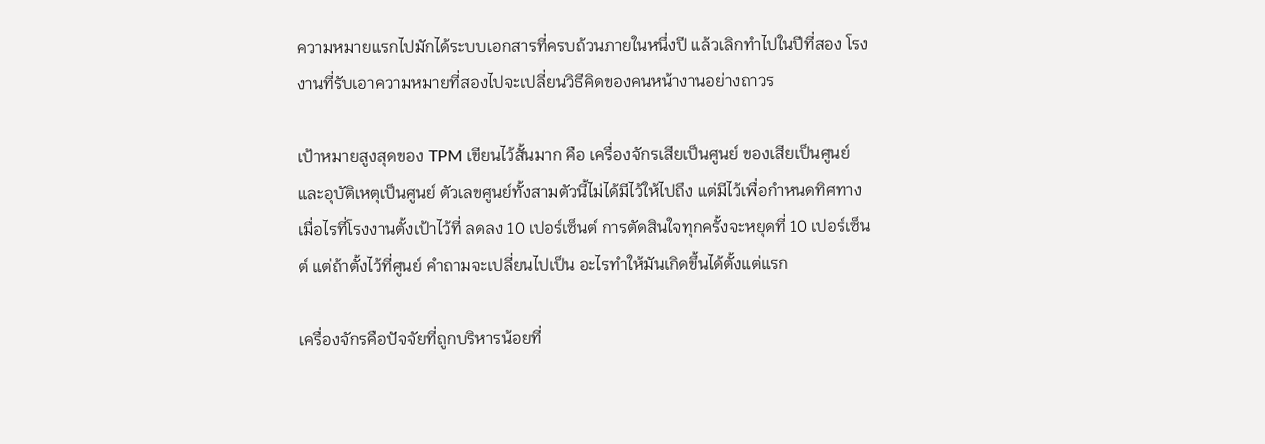ความหมายแรกไปมักได้ระบบเอกสารที่ครบถ้วนภายในหนึ่งปี แล้วเลิกทำไปในปีที่สอง โรงงานที่รับเอาความหมายที่สองไปจะเปลี่ยนวิธีคิดของคนหน้างานอย่างถาวร

เป้าหมายสูงสุดของ TPM เขียนไว้สั้นมาก คือ เครื่องจักรเสียเป็นศูนย์ ของเสียเป็นศูนย์ และอุบัติเหตุเป็นศูนย์ ตัวเลขศูนย์ทั้งสามตัวนี้ไม่ได้มีไว้ให้ไปถึง แต่มีไว้เพื่อกำหนดทิศทาง เมื่อไรที่โรงงานตั้งเป้าไว้ที่ ลดลง 10 เปอร์เซ็นต์ การตัดสินใจทุกครั้งจะหยุดที่ 10 เปอร์เซ็นต์ แต่ถ้าตั้งไว้ที่ศูนย์ คำถามจะเปลี่ยนไปเป็น อะไรทำให้มันเกิดขึ้นได้ตั้งแต่แรก

เครื่องจักรคือปัจจัยที่ถูกบริหารน้อยที่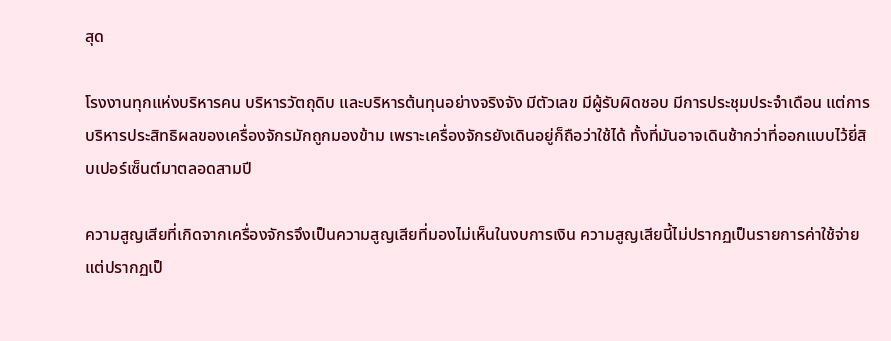สุด

โรงงานทุกแห่งบริหารคน บริหารวัตถุดิบ และบริหารต้นทุนอย่างจริงจัง มีตัวเลข มีผู้รับผิดชอบ มีการประชุมประจำเดือน แต่การบริหารประสิทธิผลของเครื่องจักรมักถูกมองข้าม เพราะเครื่องจักรยังเดินอยู่ก็ถือว่าใช้ได้ ทั้งที่มันอาจเดินช้ากว่าที่ออกแบบไว้ยี่สิบเปอร์เซ็นต์มาตลอดสามปี

ความสูญเสียที่เกิดจากเครื่องจักรจึงเป็นความสูญเสียที่มองไม่เห็นในงบการเงิน ความสูญเสียนี้ไม่ปรากฏเป็นรายการค่าใช้จ่าย แต่ปรากฏเป็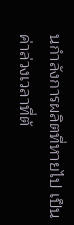นกำลังการผลิตที่หายไป เป็นค่าล่วงเวลาที่ต้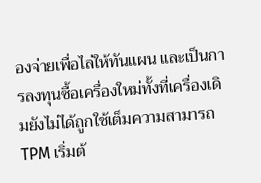องจ่ายเพื่อไล่ให้ทันแผน และเป็นการลงทุนซื้อเครื่องใหม่ทั้งที่เครื่องเดิมยังไม่ได้ถูกใช้เต็มความสามารถ TPM เริ่มต้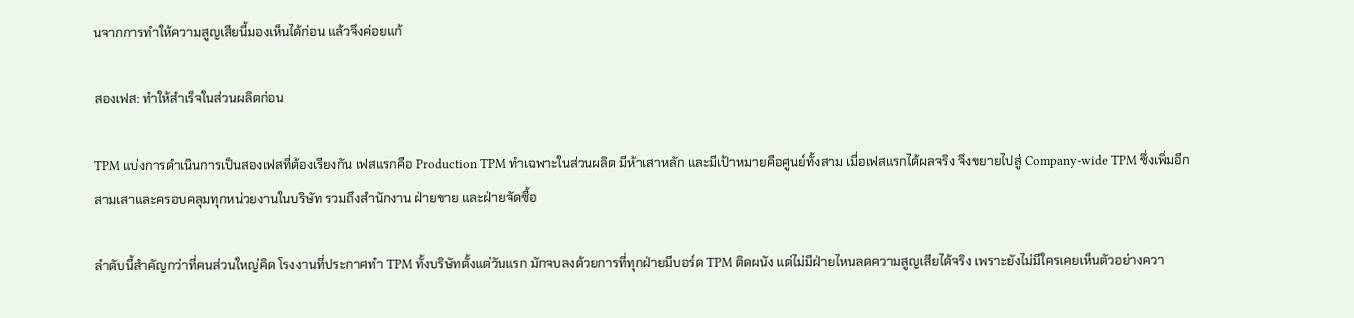นจากการทำให้ความสูญเสียนี้มองเห็นได้ก่อน แล้วจึงค่อยแก้

สองเฟส: ทำให้สำเร็จในส่วนผลิตก่อน

TPM แบ่งการดำเนินการเป็นสองเฟสที่ต้องเรียงกัน เฟสแรกคือ Production TPM ทำเฉพาะในส่วนผลิต มีห้าเสาหลัก และมีเป้าหมายคือศูนย์ทั้งสาม เมื่อเฟสแรกได้ผลจริง จึงขยายไปสู่ Company-wide TPM ซึ่งเพิ่มอีกสามเสาและครอบคลุมทุกหน่วยงานในบริษัท รวมถึงสำนักงาน ฝ่ายขาย และฝ่ายจัดซื้อ

ลำดับนี้สำคัญกว่าที่คนส่วนใหญ่คิด โรงงานที่ประกาศทำ TPM ทั้งบริษัทตั้งแต่วันแรก มักจบลงด้วยการที่ทุกฝ่ายมีบอร์ด TPM ติดผนัง แต่ไม่มีฝ่ายไหนลดความสูญเสียได้จริง เพราะยังไม่มีใครเคยเห็นตัวอย่างควา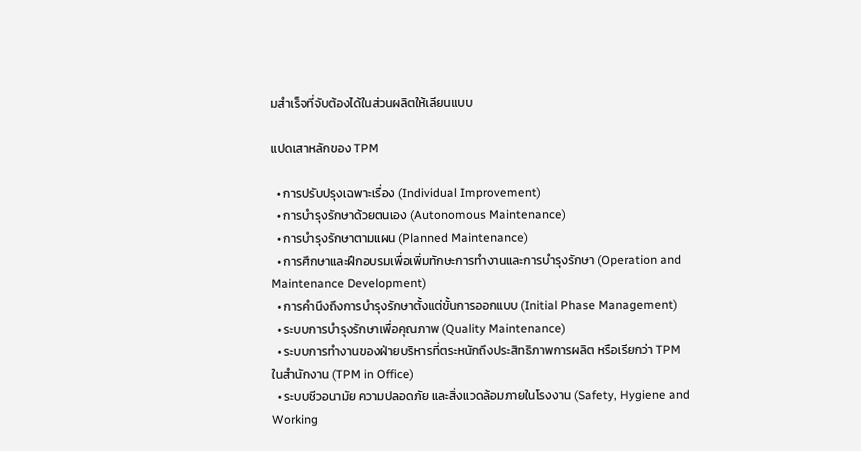มสำเร็จที่จับต้องได้ในส่วนผลิตให้เลียนแบบ

แปดเสาหลักของ TPM

  • การปรับปรุงเฉพาะเรื่อง (Individual Improvement)
  • การบำรุงรักษาด้วยตนเอง (Autonomous Maintenance)
  • การบำรุงรักษาตามแผน (Planned Maintenance)
  • การศึกษาและฝึกอบรมเพื่อเพิ่มทักษะการทำงานและการบำรุงรักษา (Operation and Maintenance Development)
  • การคำนึงถึงการบำรุงรักษาตั้งแต่ขั้นการออกแบบ (Initial Phase Management)
  • ระบบการบำรุงรักษาเพื่อคุณภาพ (Quality Maintenance)
  • ระบบการทำงานของฝ่ายบริหารที่ตระหนักถึงประสิทธิภาพการผลิต หรือเรียกว่า TPM ในสำนักงาน (TPM in Office)
  • ระบบชีวอนามัย ความปลอดภัย และสิ่งแวดล้อมภายในโรงงาน (Safety, Hygiene and Working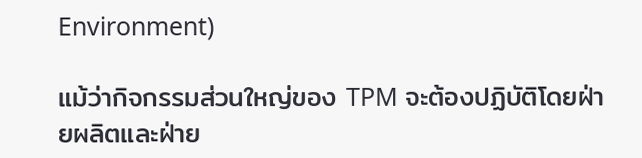Environment)

แม้ว่ากิจกรรมส่วนใหญ่ของ TPM จะต้องปฏิบัติโดยฝ่ายผลิตและฝ่าย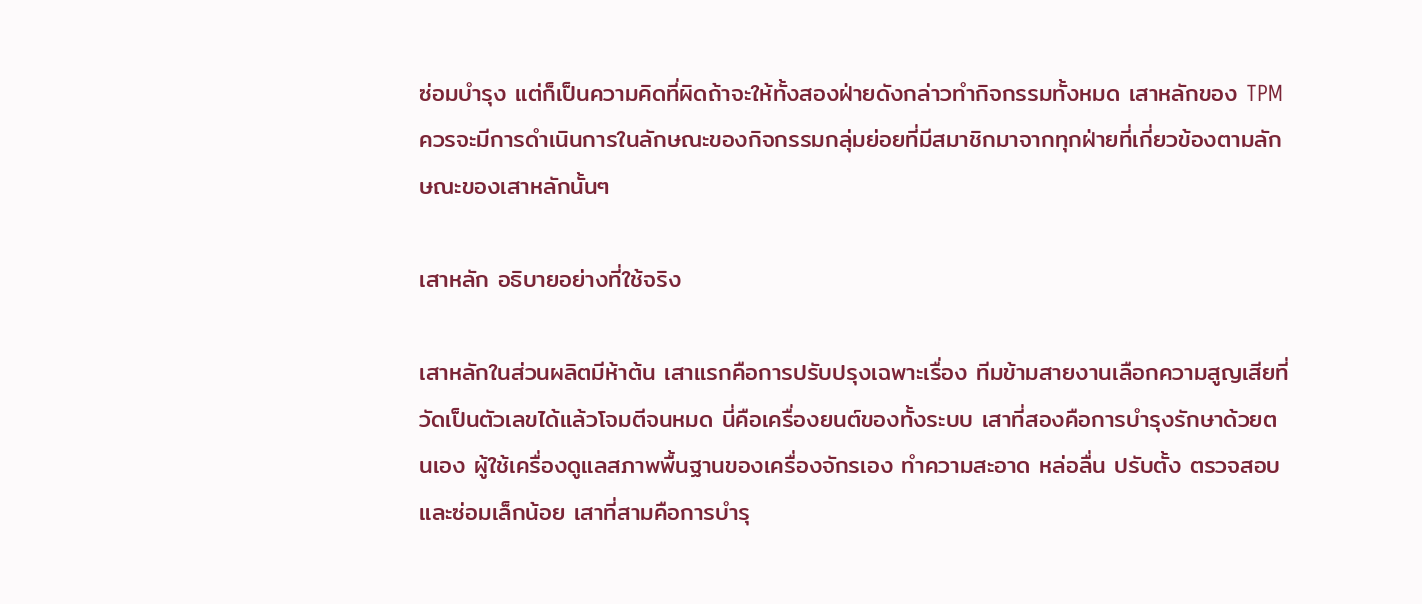ซ่อมบำรุง แต่ก็เป็นความคิดที่ผิดถ้าจะให้ทั้งสองฝ่ายดังกล่าวทำกิจกรรมทั้งหมด เสาหลักของ TPM ควรจะมีการดำเนินการในลักษณะของกิจกรรมกลุ่มย่อยที่มีสมาชิกมาจากทุกฝ่ายที่เกี่ยวข้องตามลักษณะของเสาหลักนั้นๆ

เสาหลัก อธิบายอย่างที่ใช้จริง

เสาหลักในส่วนผลิตมีห้าต้น เสาแรกคือการปรับปรุงเฉพาะเรื่อง ทีมข้ามสายงานเลือกความสูญเสียที่วัดเป็นตัวเลขได้แล้วโจมตีจนหมด นี่คือเครื่องยนต์ของทั้งระบบ เสาที่สองคือการบำรุงรักษาด้วยตนเอง ผู้ใช้เครื่องดูแลสภาพพื้นฐานของเครื่องจักรเอง ทำความสะอาด หล่อลื่น ปรับตั้ง ตรวจสอบ และซ่อมเล็กน้อย เสาที่สามคือการบำรุ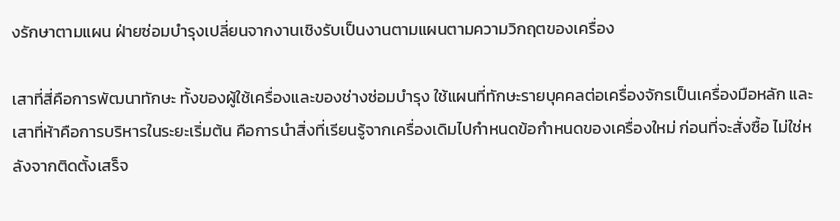งรักษาตามแผน ฝ่ายซ่อมบำรุงเปลี่ยนจากงานเชิงรับเป็นงานตามแผนตามความวิกฤตของเครื่อง

เสาที่สี่คือการพัฒนาทักษะ ทั้งของผู้ใช้เครื่องและของช่างซ่อมบำรุง ใช้แผนที่ทักษะรายบุคคลต่อเครื่องจักรเป็นเครื่องมือหลัก และเสาที่ห้าคือการบริหารในระยะเริ่มต้น คือการนำสิ่งที่เรียนรู้จากเครื่องเดิมไปกำหนดข้อกำหนดของเครื่องใหม่ ก่อนที่จะสั่งซื้อ ไม่ใช่หลังจากติดตั้งเสร็จ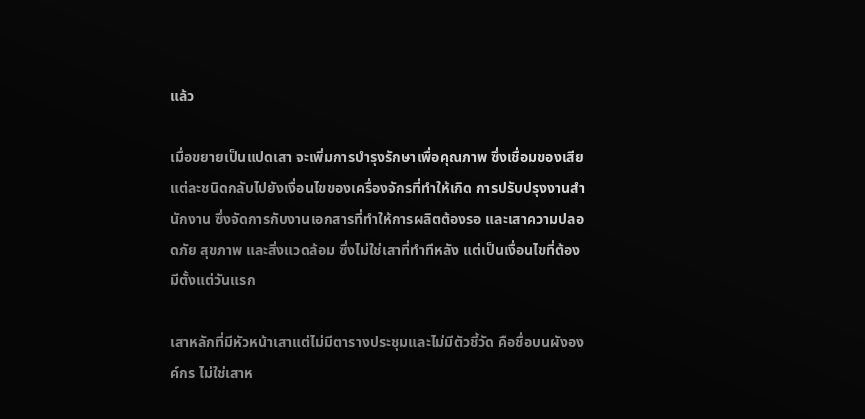แล้ว

เมื่อขยายเป็นแปดเสา จะเพิ่มการบำรุงรักษาเพื่อคุณภาพ ซึ่งเชื่อมของเสียแต่ละชนิดกลับไปยังเงื่อนไขของเครื่องจักรที่ทำให้เกิด การปรับปรุงงานสำนักงาน ซึ่งจัดการกับงานเอกสารที่ทำให้การผลิตต้องรอ และเสาความปลอดภัย สุขภาพ และสิ่งแวดล้อม ซึ่งไม่ใช่เสาที่ทำทีหลัง แต่เป็นเงื่อนไขที่ต้องมีตั้งแต่วันแรก

เสาหลักที่มีหัวหน้าเสาแต่ไม่มีตารางประชุมและไม่มีตัวชี้วัด คือชื่อบนผังองค์กร ไม่ใช่เสาห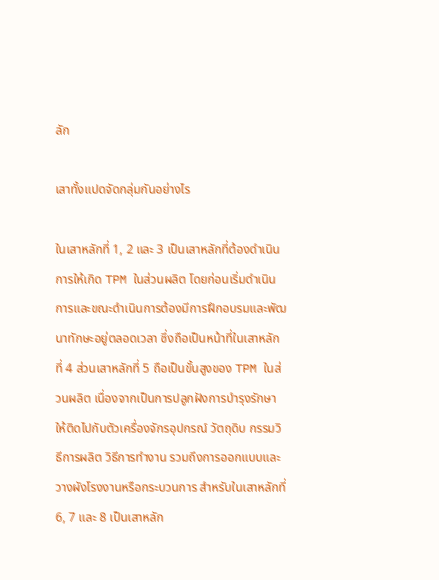ลัก

เสาทั้งแปดจัดกลุ่มกันอย่างไร

ในเสาหลักที่ 1, 2 และ 3 เป็นเสาหลักที่ต้องดำเนินการให้เกิด TPM ในส่วนผลิต โดยก่อนเริ่มดำเนินการและขณะดำเนินการต้องมีการฝึกอบรมและพัฒนาทักษะอยู่ตลอดเวลา ซึ่งถือเป็นหน้าที่ในเสาหลักที่ 4 ส่วนเสาหลักที่ 5 ถือเป็นขั้นสูงของ TPM ในส่วนผลิต เนื่องจากเป็นการปลูกฝังการบำรุงรักษาให้ติดไปกับตัวเครื่องจักรอุปกรณ์ วัตถุดิบ กรรมวิธีการผลิต วิธีการทำงาน รวมถึงการออกแบบและวางผังโรงงานหรือกระบวนการ สำหรับในเสาหลักที่ 6, 7 และ 8 เป็นเสาหลัก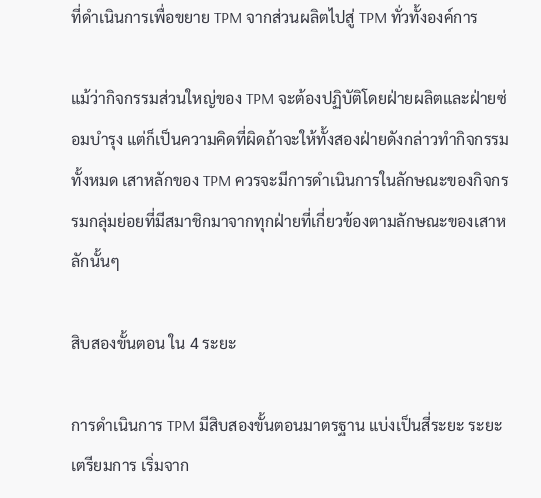ที่ดำเนินการเพื่อขยาย TPM จากส่วนผลิตไปสู่ TPM ทั่วทั้งองค์การ

แม้ว่ากิจกรรมส่วนใหญ่ของ TPM จะต้องปฏิบัติโดยฝ่ายผลิตและฝ่ายซ่อมบำรุง แต่ก็เป็นความคิดที่ผิดถ้าจะให้ทั้งสองฝ่ายดังกล่าวทำกิจกรรมทั้งหมด เสาหลักของ TPM ควรจะมีการดำเนินการในลักษณะของกิจกรรมกลุ่มย่อยที่มีสมาชิกมาจากทุกฝ่ายที่เกี่ยวข้องตามลักษณะของเสาหลักนั้นๆ

สิบสองขั้นตอน ใน 4 ระยะ

การดำเนินการ TPM มีสิบสองขั้นตอนมาตรฐาน แบ่งเป็นสี่ระยะ ระยะเตรียมการ เริ่มจาก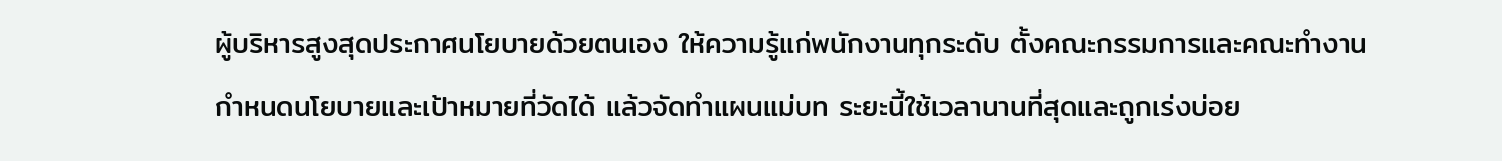ผู้บริหารสูงสุดประกาศนโยบายด้วยตนเอง ให้ความรู้แก่พนักงานทุกระดับ ตั้งคณะกรรมการและคณะทำงาน กำหนดนโยบายและเป้าหมายที่วัดได้ แล้วจัดทำแผนแม่บท ระยะนี้ใช้เวลานานที่สุดและถูกเร่งบ่อย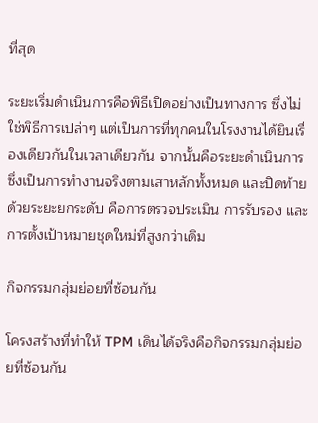ที่สุด

ระยะเริ่มดำเนินการคือพิธีเปิดอย่างเป็นทางการ ซึ่งไม่ใช่พิธีการเปล่าๆ แต่เป็นการที่ทุกคนในโรงงานได้ยินเรื่องเดียวกันในเวลาเดียวกัน จากนั้นคือระยะดำเนินการ ซึ่งเป็นการทำงานจริงตามเสาหลักทั้งหมด และปิดท้ายด้วยระยะยกระดับ คือการตรวจประเมิน การรับรอง และการตั้งเป้าหมายชุดใหม่ที่สูงกว่าเดิม

กิจกรรมกลุ่มย่อยที่ซ้อนกัน

โครงสร้างที่ทำให้ TPM เดินได้จริงคือกิจกรรมกลุ่มย่อยที่ซ้อนกัน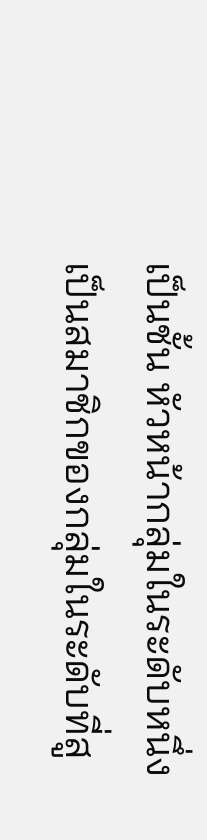เป็นชั้น หัวหน้ากลุ่มในระดับหนึ่งเป็นสมาชิกของกลุ่มในระดับที่สู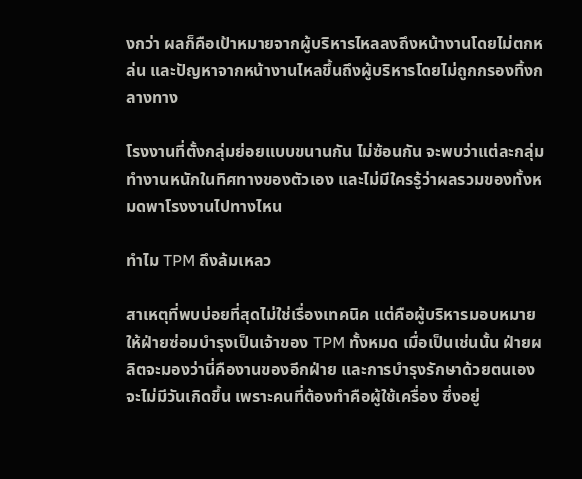งกว่า ผลก็คือเป้าหมายจากผู้บริหารไหลลงถึงหน้างานโดยไม่ตกหล่น และปัญหาจากหน้างานไหลขึ้นถึงผู้บริหารโดยไม่ถูกกรองทิ้งกลางทาง

โรงงานที่ตั้งกลุ่มย่อยแบบขนานกัน ไม่ซ้อนกัน จะพบว่าแต่ละกลุ่มทำงานหนักในทิศทางของตัวเอง และไม่มีใครรู้ว่าผลรวมของทั้งหมดพาโรงงานไปทางไหน

ทำไม TPM ถึงล้มเหลว

สาเหตุที่พบบ่อยที่สุดไม่ใช่เรื่องเทคนิค แต่คือผู้บริหารมอบหมายให้ฝ่ายซ่อมบำรุงเป็นเจ้าของ TPM ทั้งหมด เมื่อเป็นเช่นนั้น ฝ่ายผลิตจะมองว่านี่คืองานของอีกฝ่าย และการบำรุงรักษาด้วยตนเองจะไม่มีวันเกิดขึ้น เพราะคนที่ต้องทำคือผู้ใช้เครื่อง ซึ่งอยู่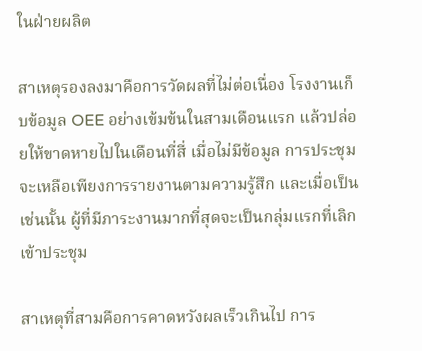ในฝ่ายผลิต

สาเหตุรองลงมาคือการวัดผลที่ไม่ต่อเนื่อง โรงงานเก็บข้อมูล OEE อย่างเข้มข้นในสามเดือนแรก แล้วปล่อยให้ขาดหายไปในเดือนที่สี่ เมื่อไม่มีข้อมูล การประชุมจะเหลือเพียงการรายงานตามความรู้สึก และเมื่อเป็นเช่นนั้น ผู้ที่มีภาระงานมากที่สุดจะเป็นกลุ่มแรกที่เลิกเข้าประชุม

สาเหตุที่สามคือการคาดหวังผลเร็วเกินไป การ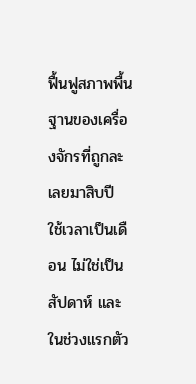ฟื้นฟูสภาพพื้นฐานของเครื่องจักรที่ถูกละเลยมาสิบปี ใช้เวลาเป็นเดือน ไม่ใช่เป็นสัปดาห์ และในช่วงแรกตัว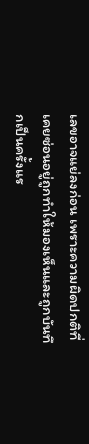เลขอาจแย่ลงก่อน เพราะความผิดปกติที่เคยซ่อนอยู่ถูกทำให้มองเห็นและถูกบันทึกเป็นครั้งแร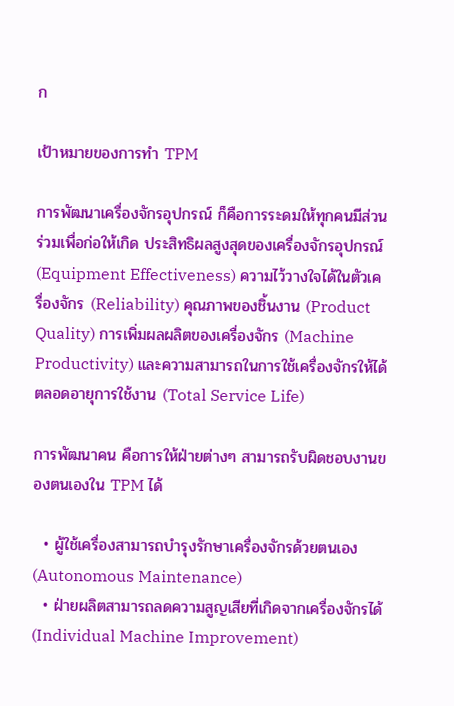ก

เป้าหมายของการทำ TPM

การพัฒนาเครื่องจักรอุปกรณ์ ก็คือการระดมให้ทุกคนมีส่วนร่วมเพื่อก่อให้เกิด ประสิทธิผลสูงสุดของเครื่องจักรอุปกรณ์ (Equipment Effectiveness) ความไว้วางใจได้ในตัวเครื่องจักร (Reliability) คุณภาพของชิ้นงาน (Product Quality) การเพิ่มผลผลิตของเครื่องจักร (Machine Productivity) และความสามารถในการใช้เครื่องจักรให้ได้ตลอดอายุการใช้งาน (Total Service Life)

การพัฒนาคน คือการให้ฝ่ายต่างๆ สามารถรับผิดชอบงานของตนเองใน TPM ได้

  • ผู้ใช้เครื่องสามารถบำรุงรักษาเครื่องจักรด้วยตนเอง (Autonomous Maintenance)
  • ฝ่ายผลิตสามารถลดความสูญเสียที่เกิดจากเครื่องจักรได้ (Individual Machine Improvement)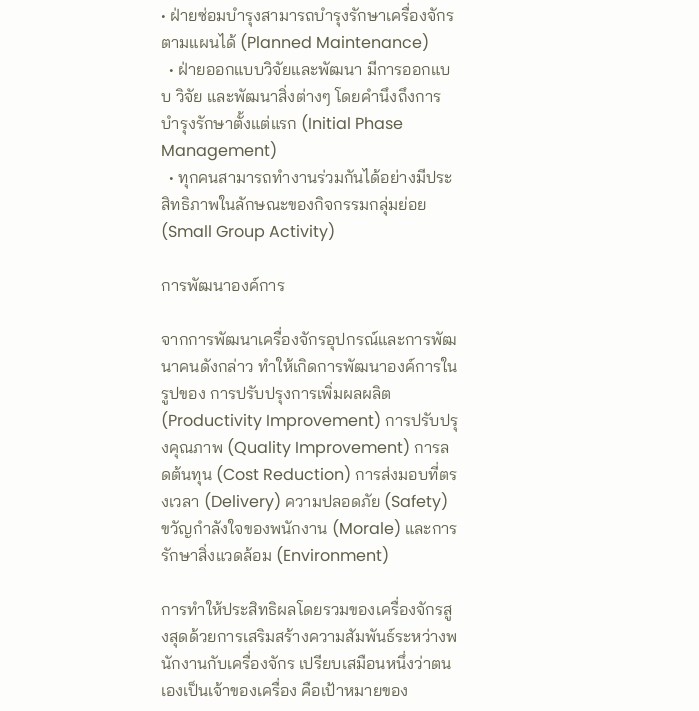• ฝ่ายซ่อมบำรุงสามารถบำรุงรักษาเครื่องจักรตามแผนได้ (Planned Maintenance)
  • ฝ่ายออกแบบวิจัยและพัฒนา มีการออกแบบ วิจัย และพัฒนาสิ่งต่างๆ โดยคำนึงถึงการบำรุงรักษาตั้งแต่แรก (Initial Phase Management)
  • ทุกคนสามารถทำงานร่วมกันได้อย่างมีประสิทธิภาพในลักษณะของกิจกรรมกลุ่มย่อย (Small Group Activity)

การพัฒนาองค์การ

จากการพัฒนาเครื่องจักรอุปกรณ์และการพัฒนาคนดังกล่าว ทำให้เกิดการพัฒนาองค์การในรูปของ การปรับปรุงการเพิ่มผลผลิต (Productivity Improvement) การปรับปรุงคุณภาพ (Quality Improvement) การลดต้นทุน (Cost Reduction) การส่งมอบที่ตรงเวลา (Delivery) ความปลอดภัย (Safety) ขวัญกำลังใจของพนักงาน (Morale) และการรักษาสิ่งแวดล้อม (Environment)

การทำให้ประสิทธิผลโดยรวมของเครื่องจักรสูงสุดด้วยการเสริมสร้างความสัมพันธ์ระหว่างพนักงานกับเครื่องจักร เปรียบเสมือนหนึ่งว่าตนเองเป็นเจ้าของเครื่อง คือเป้าหมายของ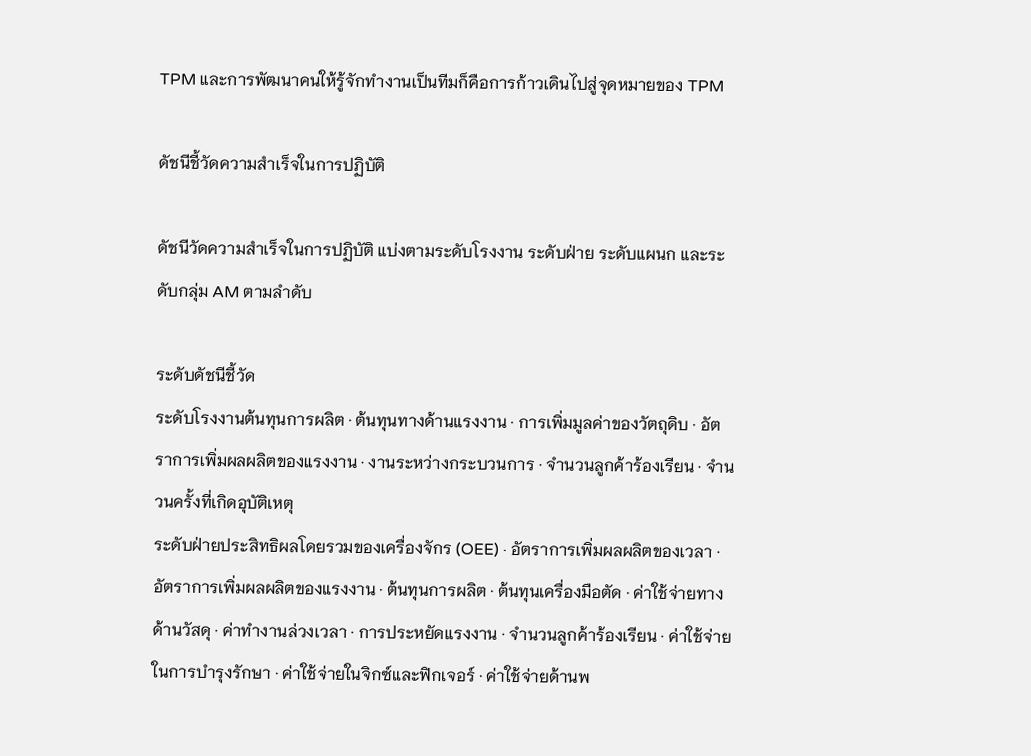TPM และการพัฒนาคนให้รู้จักทำงานเป็นทีมก็คือการก้าวเดินไปสู่จุดหมายของ TPM

ดัชนีชี้วัดความสำเร็จในการปฏิบัติ

ดัชนีวัดความสำเร็จในการปฏิบัติ แบ่งตามระดับโรงงาน ระดับฝ่าย ระดับแผนก และระดับกลุ่ม AM ตามลำดับ

ระดับดัชนีชี้วัด
ระดับโรงงานต้นทุนการผลิต · ต้นทุนทางด้านแรงงาน · การเพิ่มมูลค่าของวัตถุดิบ · อัตราการเพิ่มผลผลิตของแรงงาน · งานระหว่างกระบวนการ · จำนวนลูกค้าร้องเรียน · จำนวนครั้งที่เกิดอุบัติเหตุ
ระดับฝ่ายประสิทธิผลโดยรวมของเครื่องจักร (OEE) · อัตราการเพิ่มผลผลิตของเวลา · อัตราการเพิ่มผลผลิตของแรงงาน · ต้นทุนการผลิต · ต้นทุนเครื่องมือตัด · ค่าใช้จ่ายทางด้านวัสดุ · ค่าทำงานล่วงเวลา · การประหยัดแรงงาน · จำนวนลูกค้าร้องเรียน · ค่าใช้จ่ายในการบำรุงรักษา · ค่าใช้จ่ายในจิกซ์และฟิกเจอร์ · ค่าใช้จ่ายด้านพ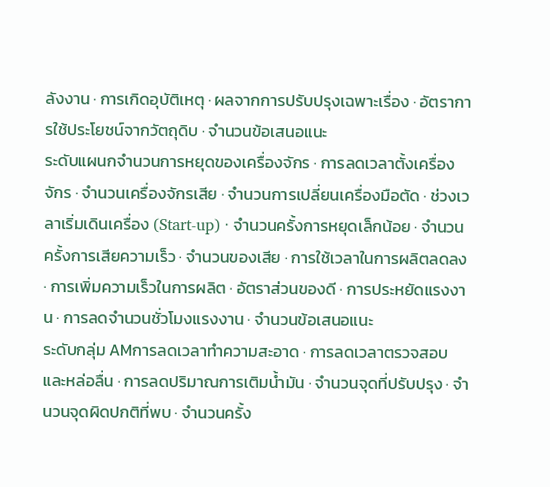ลังงาน · การเกิดอุบัติเหตุ · ผลจากการปรับปรุงเฉพาะเรื่อง · อัตราการใช้ประโยชน์จากวัตถุดิบ · จำนวนข้อเสนอแนะ
ระดับแผนกจำนวนการหยุดของเครื่องจักร · การลดเวลาตั้งเครื่องจักร · จำนวนเครื่องจักรเสีย · จำนวนการเปลี่ยนเครื่องมือตัด · ช่วงเวลาเริ่มเดินเครื่อง (Start-up) · จำนวนครั้งการหยุดเล็กน้อย · จำนวนครั้งการเสียความเร็ว · จำนวนของเสีย · การใช้เวลาในการผลิตลดลง · การเพิ่มความเร็วในการผลิต · อัตราส่วนของดี · การประหยัดแรงงาน · การลดจำนวนชั่วโมงแรงงาน · จำนวนข้อเสนอแนะ
ระดับกลุ่ม AMการลดเวลาทำความสะอาด · การลดเวลาตรวจสอบและหล่อลื่น · การลดปริมาณการเติมน้ำมัน · จำนวนจุดที่ปรับปรุง · จำนวนจุดผิดปกติที่พบ · จำนวนครั้ง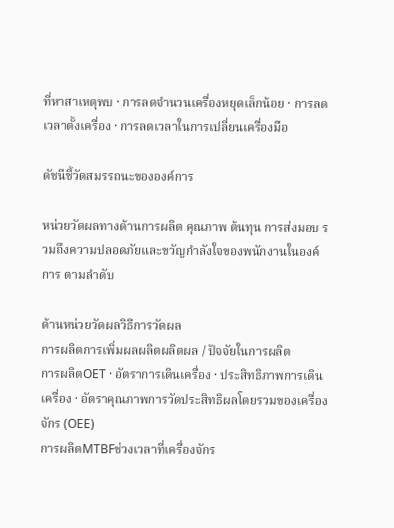ที่หาสาเหตุพบ · การลดจำนวนเครื่องหยุดเล็กน้อย · การลดเวลาตั้งเครื่อง · การลดเวลาในการเปลี่ยนเครื่องมือ

ดัชนีชี้วัดสมรรถนะขององค์การ

หน่วยวัดผลทางด้านการผลิต คุณภาพ ต้นทุน การส่งมอบ รวมถึงความปลอดภัยและขวัญกำลังใจของพนักงานในองค์การ ตามลำดับ

ด้านหน่วยวัดผลวิธีการวัดผล
การผลิตการเพิ่มผลผลิตผลิตผล / ปัจจัยในการผลิต
การผลิตOET · อัตราการเดินเครื่อง · ประสิทธิภาพการเดินเครื่อง · อัตราคุณภาพการวัดประสิทธิผลโดยรวมของเครื่องจักร (OEE)
การผลิตMTBFช่วงเวลาที่เครื่องจักร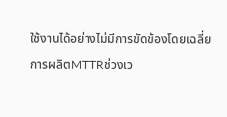ใช้งานได้อย่างไม่มีการขัดข้องโดยเฉลี่ย
การผลิตMTTRช่วงเว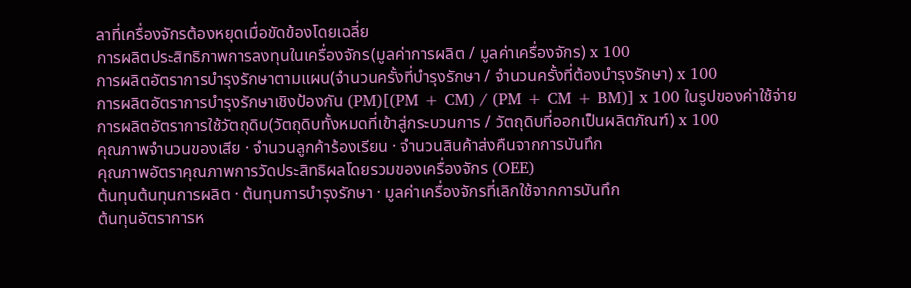ลาที่เครื่องจักรต้องหยุดเมื่อขัดข้องโดยเฉลี่ย
การผลิตประสิทธิภาพการลงทุนในเครื่องจักร(มูลค่าการผลิต / มูลค่าเครื่องจักร) x 100
การผลิตอัตราการบำรุงรักษาตามแผน(จำนวนครั้งที่บำรุงรักษา / จำนวนครั้งที่ต้องบำรุงรักษา) x 100
การผลิตอัตราการบำรุงรักษาเชิงป้องกัน (PM)[(PM + CM) / (PM + CM + BM)] x 100 ในรูปของค่าใช้จ่าย
การผลิตอัตราการใช้วัตถุดิบ(วัตถุดิบทั้งหมดที่เข้าสู่กระบวนการ / วัตถุดิบที่ออกเป็นผลิตภัณฑ์) x 100
คุณภาพจำนวนของเสีย · จำนวนลูกค้าร้องเรียน · จำนวนสินค้าส่งคืนจากการบันทึก
คุณภาพอัตราคุณภาพการวัดประสิทธิผลโดยรวมของเครื่องจักร (OEE)
ต้นทุนต้นทุนการผลิต · ต้นทุนการบำรุงรักษา · มูลค่าเครื่องจักรที่เลิกใช้จากการบันทึก
ต้นทุนอัตราการห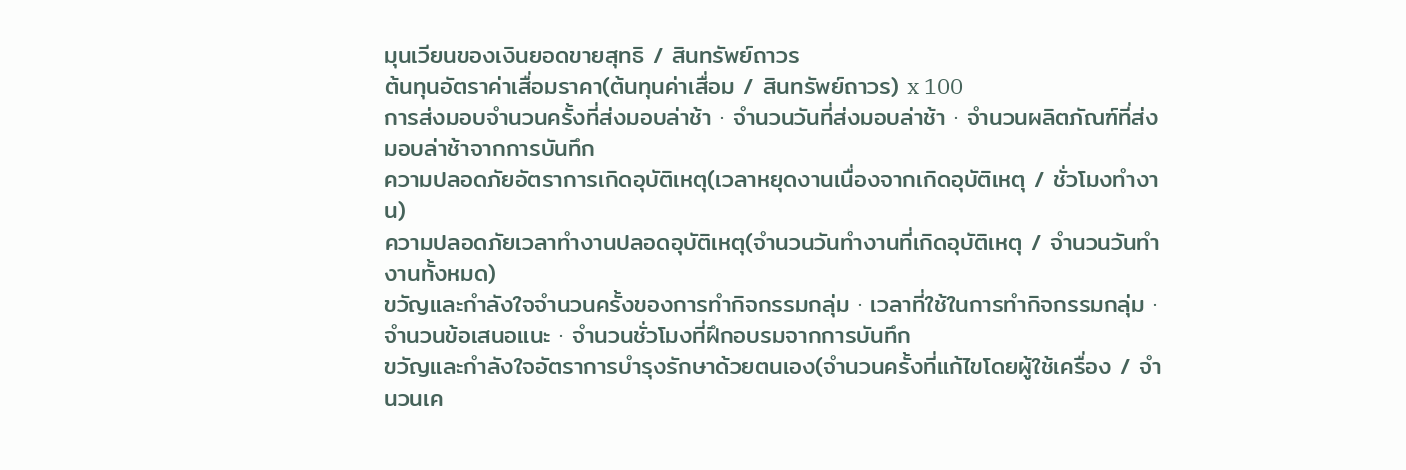มุนเวียนของเงินยอดขายสุทธิ / สินทรัพย์ถาวร
ต้นทุนอัตราค่าเสื่อมราคา(ต้นทุนค่าเสื่อม / สินทรัพย์ถาวร) x 100
การส่งมอบจำนวนครั้งที่ส่งมอบล่าช้า · จำนวนวันที่ส่งมอบล่าช้า · จำนวนผลิตภัณฑ์ที่ส่งมอบล่าช้าจากการบันทึก
ความปลอดภัยอัตราการเกิดอุบัติเหตุ(เวลาหยุดงานเนื่องจากเกิดอุบัติเหตุ / ชั่วโมงทำงาน)
ความปลอดภัยเวลาทำงานปลอดอุบัติเหตุ(จำนวนวันทำงานที่เกิดอุบัติเหตุ / จำนวนวันทำงานทั้งหมด)
ขวัญและกำลังใจจำนวนครั้งของการทำกิจกรรมกลุ่ม · เวลาที่ใช้ในการทำกิจกรรมกลุ่ม · จำนวนข้อเสนอแนะ · จำนวนชั่วโมงที่ฝึกอบรมจากการบันทึก
ขวัญและกำลังใจอัตราการบำรุงรักษาด้วยตนเอง(จำนวนครั้งที่แก้ไขโดยผู้ใช้เครื่อง / จำนวนเค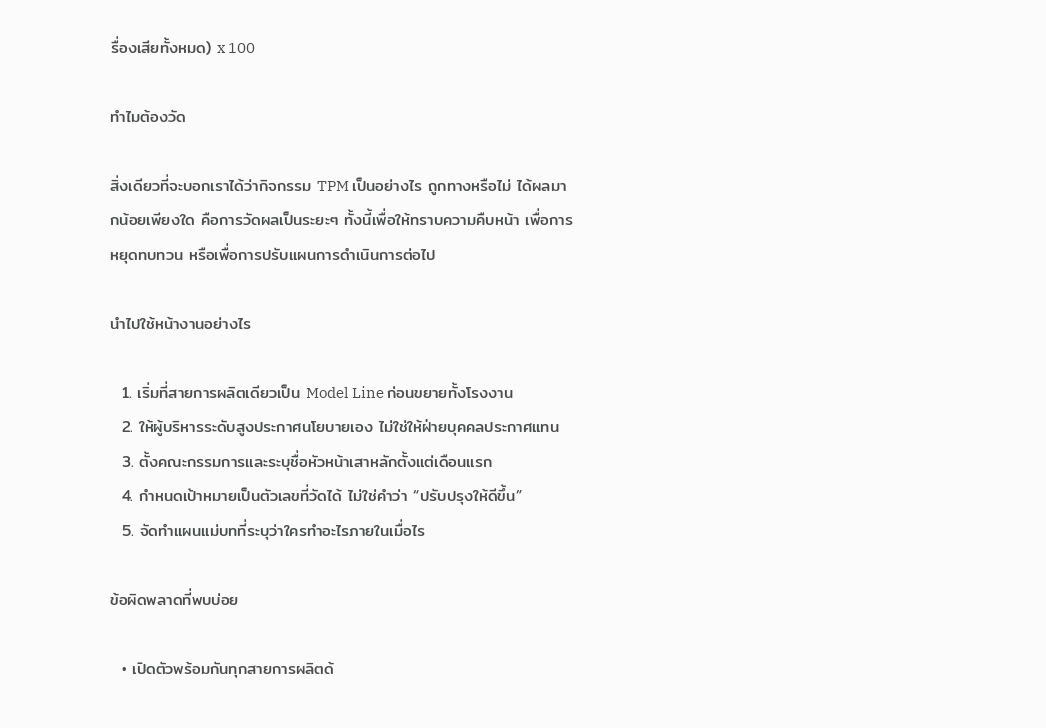รื่องเสียทั้งหมด) x 100

ทำไมต้องวัด

สิ่งเดียวที่จะบอกเราได้ว่ากิจกรรม TPM เป็นอย่างไร ถูกทางหรือไม่ ได้ผลมากน้อยเพียงใด คือการวัดผลเป็นระยะๆ ทั้งนี้เพื่อให้ทราบความคืบหน้า เพื่อการหยุดทบทวน หรือเพื่อการปรับแผนการดำเนินการต่อไป

นำไปใช้หน้างานอย่างไร

  1. เริ่มที่สายการผลิตเดียวเป็น Model Line ก่อนขยายทั้งโรงงาน
  2. ให้ผู้บริหารระดับสูงประกาศนโยบายเอง ไม่ใช่ให้ฝ่ายบุคคลประกาศแทน
  3. ตั้งคณะกรรมการและระบุชื่อหัวหน้าเสาหลักตั้งแต่เดือนแรก
  4. กำหนดเป้าหมายเป็นตัวเลขที่วัดได้ ไม่ใช่คำว่า “ปรับปรุงให้ดีขึ้น”
  5. จัดทำแผนแม่บทที่ระบุว่าใครทำอะไรภายในเมื่อไร

ข้อผิดพลาดที่พบบ่อย

  • เปิดตัวพร้อมกันทุกสายการผลิตด้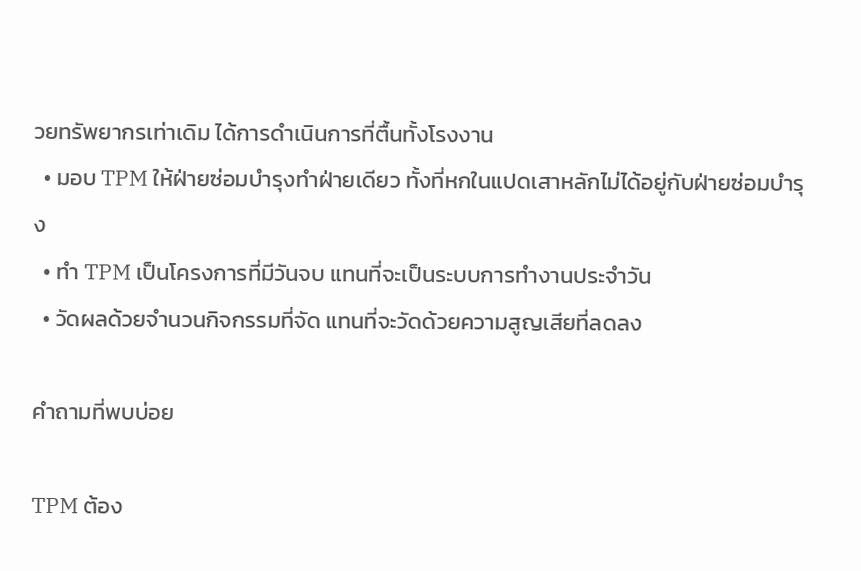วยทรัพยากรเท่าเดิม ได้การดำเนินการที่ตื้นทั้งโรงงาน
  • มอบ TPM ให้ฝ่ายซ่อมบำรุงทำฝ่ายเดียว ทั้งที่หกในแปดเสาหลักไม่ได้อยู่กับฝ่ายซ่อมบำรุง
  • ทำ TPM เป็นโครงการที่มีวันจบ แทนที่จะเป็นระบบการทำงานประจำวัน
  • วัดผลด้วยจำนวนกิจกรรมที่จัด แทนที่จะวัดด้วยความสูญเสียที่ลดลง

คำถามที่พบบ่อย

TPM ต้อง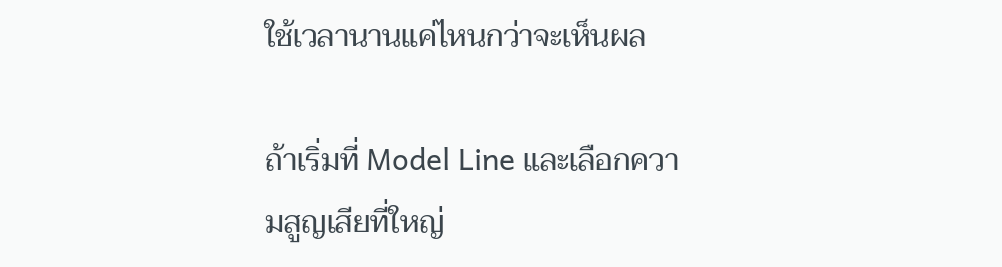ใช้เวลานานแค่ไหนกว่าจะเห็นผล

ถ้าเริ่มที่ Model Line และเลือกความสูญเสียที่ใหญ่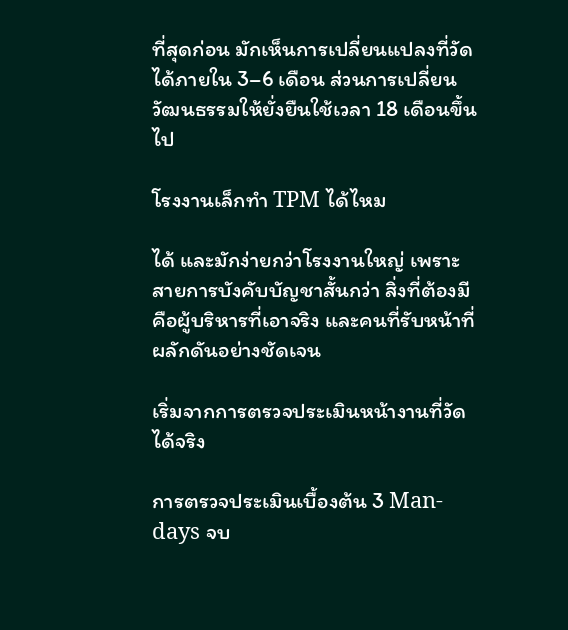ที่สุดก่อน มักเห็นการเปลี่ยนแปลงที่วัดได้ภายใน 3–6 เดือน ส่วนการเปลี่ยนวัฒนธรรมให้ยั่งยืนใช้เวลา 18 เดือนขึ้นไป

โรงงานเล็กทำ TPM ได้ไหม

ได้ และมักง่ายกว่าโรงงานใหญ่ เพราะสายการบังคับบัญชาสั้นกว่า สิ่งที่ต้องมีคือผู้บริหารที่เอาจริง และคนที่รับหน้าที่ผลักดันอย่างชัดเจน

เริ่มจากการตรวจประเมินหน้างานที่วัดได้จริง

การตรวจประเมินเบื้องต้น 3 Man-days จบ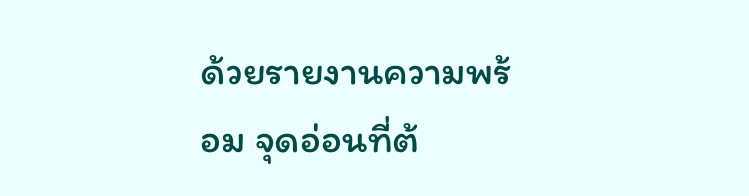ด้วยรายงานความพร้อม จุดอ่อนที่ต้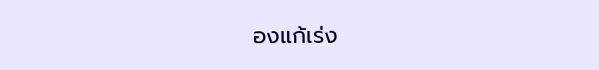องแก้เร่ง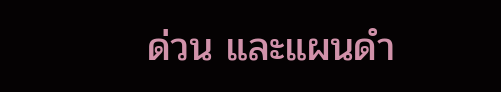ด่วน และแผนดำ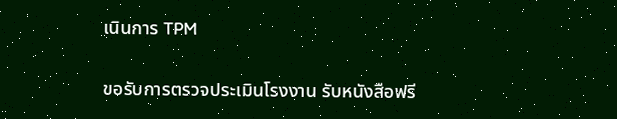เนินการ TPM

ขอรับการตรวจประเมินโรงงาน รับหนังสือฟรี